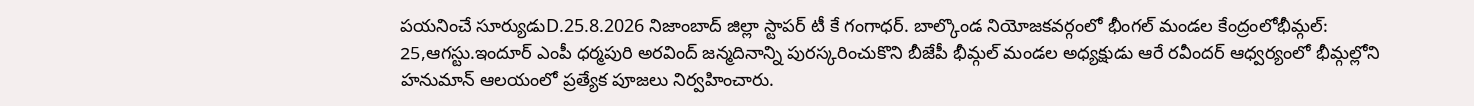పయనించే సూర్యుడుD.25.8.2026 నిజాంబాద్ జిల్లా స్టాపర్ టీ కే గంగాధర్. బాల్కొండ నియోజకవర్గంలో భీంగల్ మండల కేంద్రంలోభీమ్గల్: 25,ఆగస్టు.ఇందూర్ ఎంపీ ధర్మపురి అరవింద్ జన్మదినాన్ని పురస్కరించుకొని బీజేపీ భీమ్గల్ మండల అధ్యక్షుడు ఆరే రవీందర్ ఆధ్వర్యంలో భీమ్గల్లోని హనుమాన్ ఆలయంలో ప్రత్యేక పూజలు నిర్వహించారు.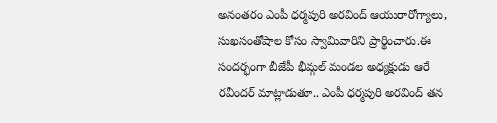అనంతరం ఎంపీ ధర్మపురి అరవింద్ ఆయురారోగ్యాలు, సుఖసంతోషాల కోసం స్వామివారిని ప్రార్థించారు.ఈ సందర్భంగా బీజేపీ భీమ్గల్ మండల అధ్యక్షుడు ఆరే రవీందర్ మాట్లాడుతూ.. ఎంపీ ధర్మపురి అరవింద్ తన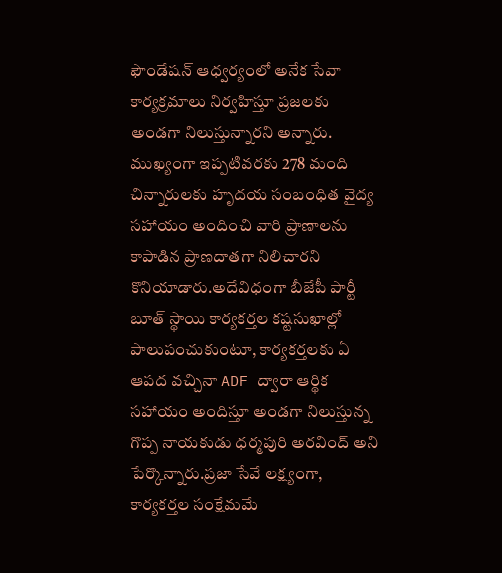ఫౌండేషన్ ఆధ్వర్యంలో అనేక సేవా కార్యక్రమాలు నిర్వహిస్తూ ప్రజలకు అండగా నిలుస్తున్నారని అన్నారు. ముఖ్యంగా ఇప్పటివరకు 278 మంది చిన్నారులకు హృదయ సంబంధిత వైద్య సహాయం అందించి వారి ప్రాణాలను కాపాడిన ప్రాణదాతగా నిలిచారని కొనియాడారు.అదేవిధంగా బీజేపీ పార్టీ బూత్ స్థాయి కార్యకర్తల కష్టసుఖాల్లో పాలుపంచుకుంటూ, కార్యకర్తలకు ఏ ఆపద వచ్చినా ADF ద్వారా ఆర్థిక సహాయం అందిస్తూ అండగా నిలుస్తున్న గొప్ప నాయకుడు ధర్మపురి అరవింద్ అని పేర్కొన్నారు.ప్రజా సేవే లక్ష్యంగా, కార్యకర్తల సంక్షేమమే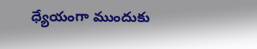ధ్యేయంగా ముందుకు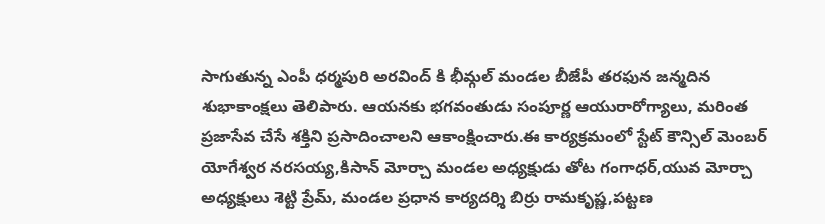సాగుతున్న ఎంపీ ధర్మపురి అరవింద్ కి భీమ్గల్ మండల బీజేపీ తరఫున జన్మదిన శుభాకాంక్షలు తెలిపారు. ఆయనకు భగవంతుడు సంపూర్ణ ఆయురారోగ్యాలు, మరింత ప్రజాసేవ చేసే శక్తిని ప్రసాదించాలని ఆకాంక్షించారు.ఈ కార్యక్రమంలో స్టేట్ కౌన్సిల్ మెంబర్ యోగేశ్వర నరసయ్య,కిసాన్ మోర్చా మండల అధ్యక్షుడు తోట గంగాధర్,యువ మోర్చా అధ్యక్షులు శెట్టి ప్రేమ్, మండల ప్రధాన కార్యదర్శి బిర్రు రామకృష్ణ,పట్టణ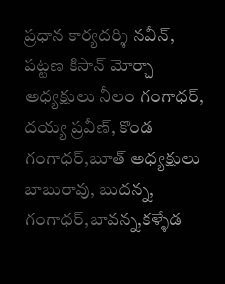ప్రధాన కార్యదర్శి నవీన్, పట్టణ కిసాన్ మోర్చా అధ్యక్షులు నీలం గంగాధర్, దయ్య ప్రవీణ్, కొండ గంగాధర్,బూత్ అధ్యక్షులు బాబురావు, బుదన్న, గంగాధర్,బావన్న,కళ్ళేడ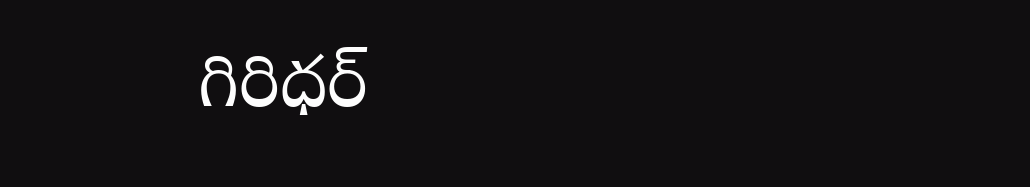గిరిధర్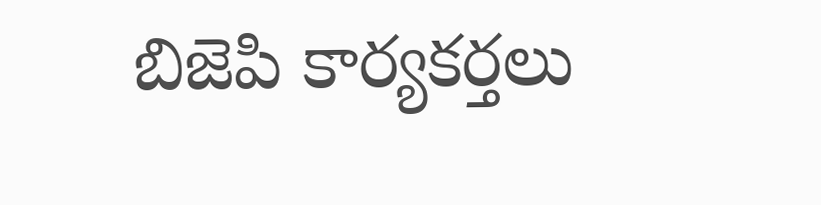బిజెపి కార్యకర్తలు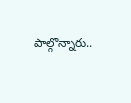పాల్గొన్నారు..